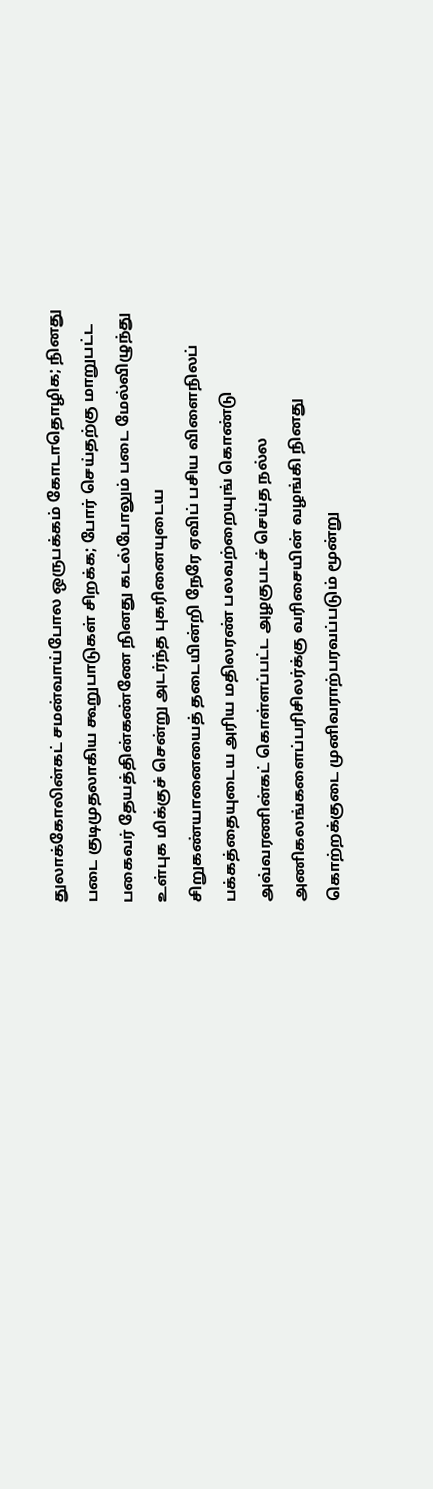துலாக்கோலின்கட் சமன்வாய்போல ஒருபக்கம் கோடாதொழிக; நினது படை குடிமுதலாகிய கூறுபாடுகள் சிறக்க; போர் செய்தற்கு மாறுபட்ட பகைவர் தேயத்தின்கண்ணே நினது கடல்போலும் படை மேல்விழுந்து உள்புக மிக்குச் சென்று அடர்ந்த புகரினையுடைய சிறுகண்யானையைத் தடையின்றி நேரே ஏவிப் பசிய விளைநிலப் பக்கத்தையுடைய அரிய மதிலரண் பலவற்றையுங் கொண்டு அவ்வரணின்கட் கொள்ளப்பட்ட அழகுபடச் செய்த நல்ல அணிகலங்களைப்பரிசிலர்க்கு வரிசையின் வழங்கி நினது கொற்றக்குடை முனிவராற்பரவப்படும் மூன்று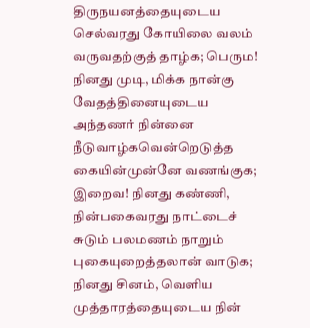திருநயனத்தையுடைய செல்வரது கோயிலை வலம் வருவதற்குத் தாழ்க; பெரும! நினது முடி, மிக்க நான்கு வேதத்தினையுடைய அந்தணர் நின்னை நீடுவாழ்கவென்றெடுத்த கையின்முன்னே வணங்குக; இறைவ! நினது கண்ணி, நின்பகைவரது நாட்டைச் சுடும் பலமணம் நாறும் புகையுறைத்தலான் வாடுக; நினது சினம், வெளிய முத்தாரத்தையுடைய நின்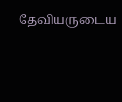தேவியருடைய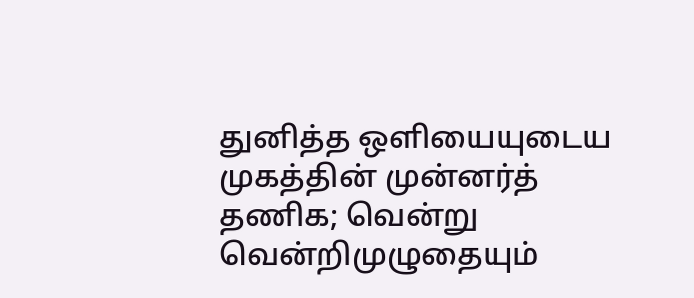துனித்த ஒளியையுடைய முகத்தின் முன்னர்த் தணிக; வென்று வென்றிமுழுதையும்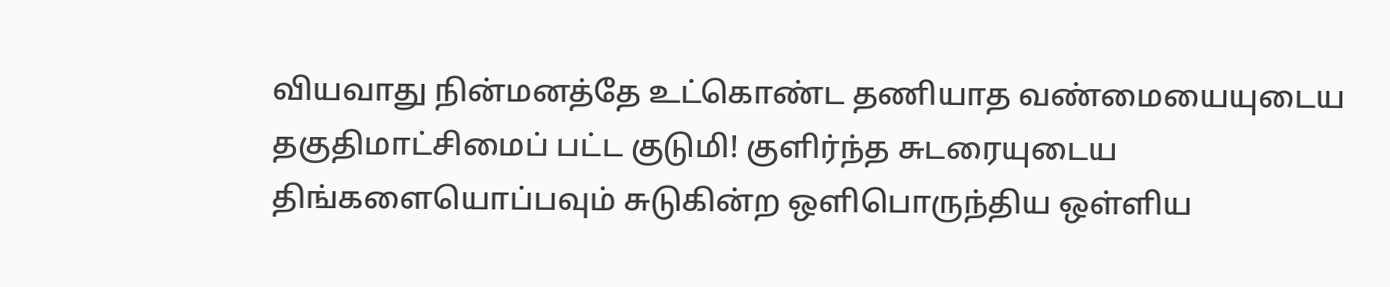வியவாது நின்மனத்தே உட்கொண்ட தணியாத வண்மையையுடைய தகுதிமாட்சிமைப் பட்ட குடுமி! குளிர்ந்த சுடரையுடைய திங்களையொப்பவும் சுடுகின்ற ஒளிபொருந்திய ஒள்ளிய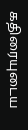கதிரையுடைய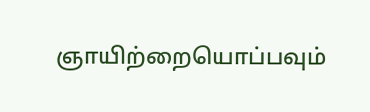ஞாயிற்றையொப்பவும்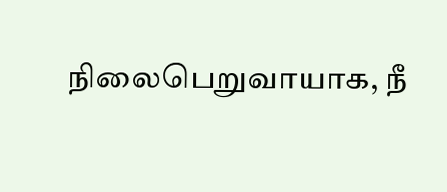நிலைபெறுவாயாக, நீ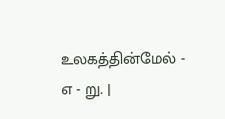உலகத்தின்மேல் - எ - று. |